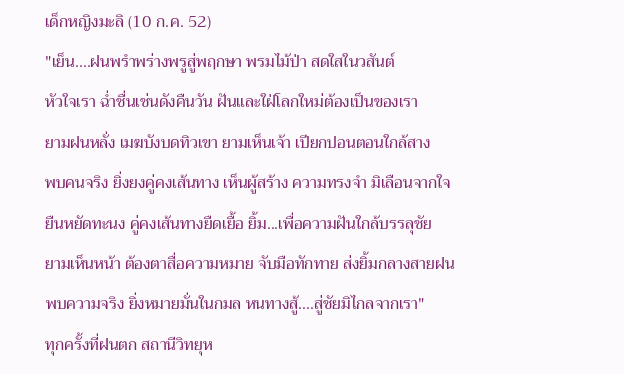เด็กหญิงมะลิ (10 ก.ค. 52)
"เย็น....ฝนพรำพร่างพรูสู่พฤกษา พรมไม้ป่า สดใสในวสันต์
หัวใจเรา ฉ่ำชื่นเช่นดังคืนวัน ฝันและใฝ่โลกใหม่ต้องเป็นของเรา
ยามฝนหลั่ง เมฆบังบดทิวเขา ยามเห็นเจ้า เปียกปอนตอนใกล้สาง
พบคนจริง ยิ่งยงคู่คงเส้นทาง เห็นผู้สร้าง ความทรงจำ มิเลือนจากใจ
ยืนหยัดทะนง คู่คงเส้นทางยืดเยื้อ ยิ้ม...เพื่อความฝันใกล้บรรลุชัย
ยามเห็นหน้า ต้องตาสื่อความหมาย จับมือทักทาย ส่งยิ้มกลางสายฝน
พบความจริง ยิ่งหมายมั่นในกมล หนทางสู้....สู่ชัยมิไกลจากเรา"
ทุกครั้งที่ฝนตก สถานีวิทยุห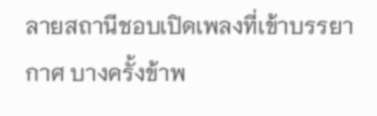ลายสถานีชอบเปิดเพลงที่เข้าบรรยากาศ บางครั้งข้าพ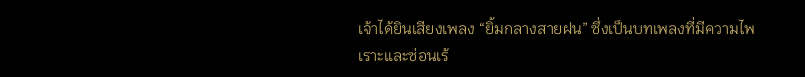เจ้าได้ยินเสียงเพลง “ยิ้มกลางสายฝน” ซึ่งเป็นบทเพลงที่มีความไพเราะและซ่อนเร้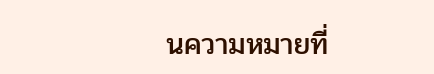นความหมายที่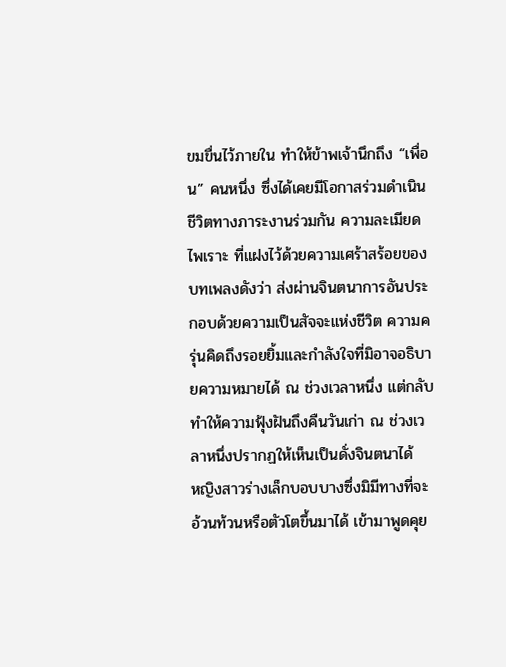ขมขื่นไว้ภายใน ทำให้ข้าพเจ้านึกถึง “เพื่อน” คนหนึ่ง ซึ่งได้เคยมีโอกาสร่วมดำเนินชีวิตทางภาระงานร่วมกัน ความละเมียด ไพเราะ ที่แฝงไว้ด้วยความเศร้าสร้อยของบทเพลงดังว่า ส่งผ่านจินตนาการอันประกอบด้วยความเป็นสัจจะแห่งชีวิต ความครุ่นคิดถึงรอยยิ้มและกำลังใจที่มิอาจอธิบายความหมายได้ ณ ช่วงเวลาหนึ่ง แต่กลับทำให้ความฟุ้งฝันถึงคืนวันเก่า ณ ช่วงเวลาหนึ่งปรากฏให้เห็นเป็นดั่งจินตนาได้
หญิงสาวร่างเล็กบอบบางซึ่งมิมีทางที่จะอ้วนท้วนหรือตัวโตขึ้นมาได้ เข้ามาพูดคุย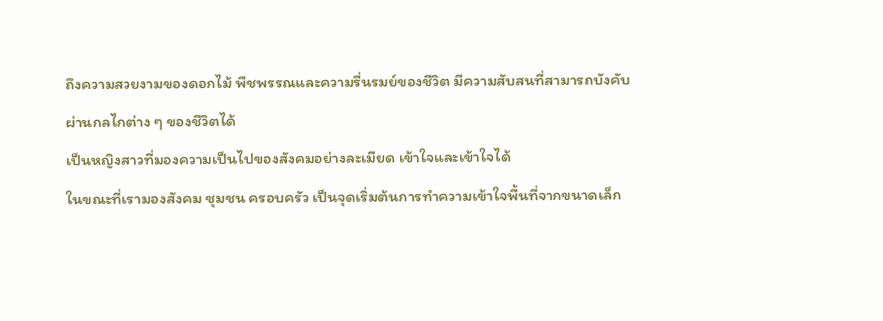ถึงความสวยงามของดอกไม้ พืชพรรณและความรื่นรมย์ของชีวิต มีความสับสนที่สามารถบังคับผ่านกลไกต่าง ๆ ของชีวิตได้
เป็นหญิงสาวที่มองความเป็นไปของสังคมอย่างละเมียด เข้าใจและเข้าใจได้
ในขณะที่เรามองสังคม ชุมชน ครอบครัว เป็นจุดเริ่มต้นการทำความเข้าใจพื้นที่จากขนาดเล็ก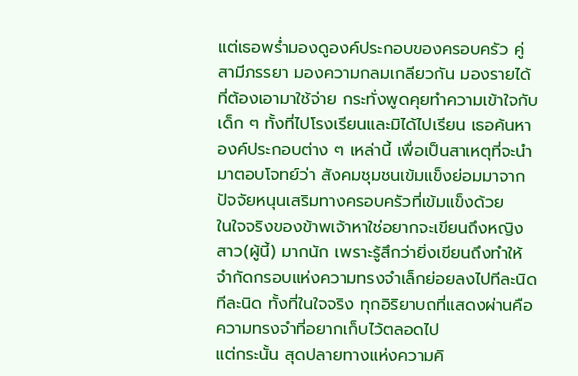แต่เธอพร่ำมองดูองค์ประกอบของครอบครัว คู่สามีภรรยา มองความกลมเกลียวกัน มองรายได้ที่ต้องเอามาใช้จ่าย กระทั่งพูดคุยทำความเข้าใจกับเด็ก ๆ ทั้งที่ไปโรงเรียนและมิได้ไปเรียน เธอค้นหาองค์ประกอบต่าง ๆ เหล่านี้ เพื่อเป็นสาเหตุที่จะนำมาตอบโจทย์ว่า สังคมชุมชนเข้มแข็งย่อมมาจากปัจจัยหนุนเสริมทางครอบครัวที่เข้มแข็งด้วย
ในใจจริงของข้าพเจ้าหาใช่อยากจะเขียนถึงหญิงสาว(ผู้นี้) มากนัก เพราะรู้สึกว่ายิ่งเขียนถึงทำให้จำกัดกรอบแห่งความทรงจำเล็กย่อยลงไปทีละนิด ทีละนิด ทั้งที่ในใจจริง ทุกอิริยาบถที่แสดงผ่านคือความทรงจำที่อยากเก็บไว้ตลอดไป
แต่กระนั้น สุดปลายทางแห่งความคิ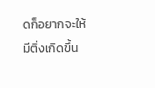ดก็อยากจะให้มีติ่งเกิดขึ้น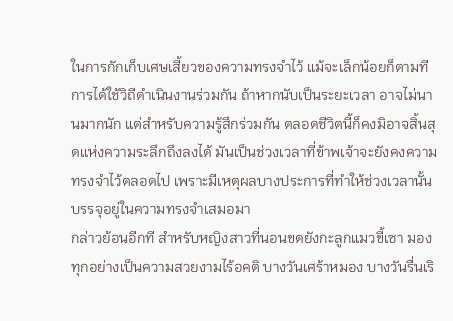ในการกักเก็บเศษเสี้ยวของความทรงจำไว้ แม้จะเล็กน้อยก็ตามที
การได้ใช้วิถีดำเนินงานร่วมกัน ถ้าหากนับเป็นระยะเวลา อาจไม่นานมากนัก แต่สำหรับความรู้สึกร่วมกัน ตลอดชีวิตนี้ก็คงมิอาจสิ้นสุดแห่งความระลึกถึงลงได้ มันเป็นช่วงเวลาที่ข้าพเจ้าจะยังคงความทรงจำไว้ตลอดไป เพราะมีเหตุผลบางประการที่ทำให้ช่วงเวลานั้นบรรจุอยู่ในความทรงจำเสมอมา
กล่าวย้อนอีกที สำหรับหญิงสาวที่นอนขดยังกะลูกแมวขี้เซา มองทุกอย่างเป็นความสวยงามไร้อคติ บางวันเศร้าหมอง บางวันรื่นเริ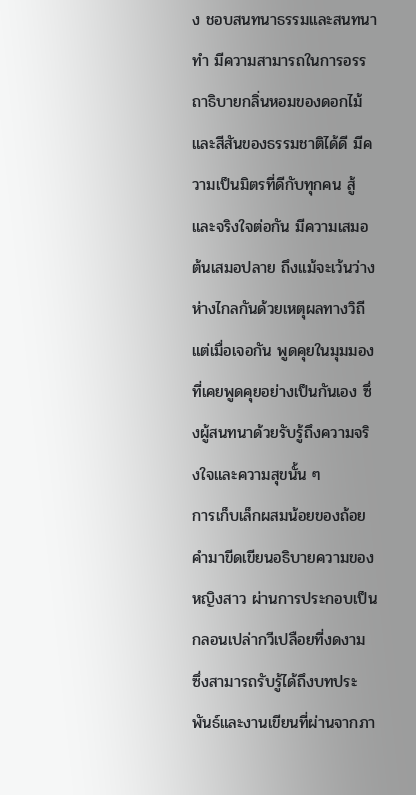ง ชอบสนทนาธรรมและสนทนาทำ มีความสามารถในการอรรถาธิบายกลิ่นหอมของดอกไม้และสีสันของธรรมชาติได้ดี มีความเป็นมิตรที่ดีกับทุกคน สู้ และจริงใจต่อกัน มีความเสมอต้นเสมอปลาย ถึงแม้จะเว้นว่างห่างไกลกันด้วยเหตุผลทางวิถี แต่เมื่อเจอกัน พูดคุยในมุมมองที่เคยพูดคุยอย่างเป็นกันเอง ซึ่งผู้สนทนาด้วยรับรู้ถึงความจริงใจและความสุขนั้น ๆ
การเก็บเล็กผสมน้อยของถ้อยคำมาขีดเขียนอธิบายความของหญิงสาว ผ่านการประกอบเป็นกลอนเปล่ากวีเปลือยที่งดงาม ซึ่งสามารถรับรู้ได้ถึงบทประพันธ์และงานเขียนที่ผ่านจากภา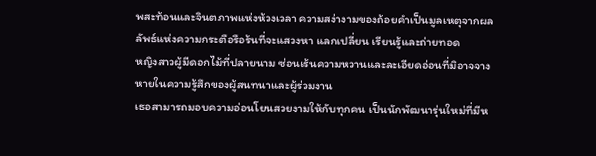พสะท้อนและจินตภาพแห่งห้วงเวลา ความสง่างามของถ้อยคำเป็นมูลเหตุจากผลลัพธ์แห่งความกระตือรือร้นที่จะแสวงหา แลกเปลี่ยน เรียนรู้และถ่ายทอด
หญิงสาวผู้มีดอกไม้ที่ปลายนาม ซ่อนเร้นความหวานและละเอียดอ่อนที่มิอาจจางหายในความรู้สึกของผู้สนทนาและผู้ร่วมงาน
เธอสามารถมอบความอ่อนโยนสวยงามให้กับทุกคน เป็นนักพัฒนารุ่นใหม่ที่มีห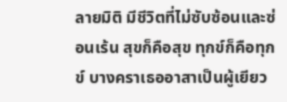ลายมิติ มีชีวิตที่ไม่ซับซ้อนและซ่อนเร้น สุขก็คือสุข ทุกข์ก็คือทุกข์ บางคราเธออาสาเป็นผู้เยียว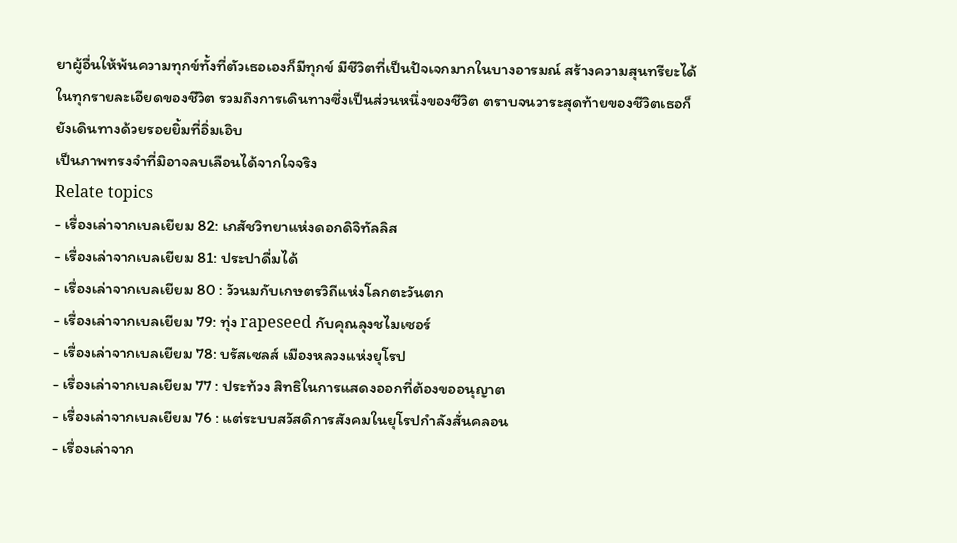ยาผู้อื่นให้พ้นความทุกข์ทั้งที่ตัวเธอเองก็มีทุกข์ มีชีวิตที่เป็นปัจเจกมากในบางอารมณ์ สร้างความสุนทรียะได้ในทุกรายละเอียดของชีวิต รวมถึงการเดินทางซึ่งเป็นส่วนหนึ่งของชีวิต ตราบจนวาระสุดท้ายของชีวิตเธอก็ยังเดินทางด้วยรอยยิ้มที่อิ่มเอิบ
เป็นภาพทรงจำที่มิอาจลบเลือนได้จากใจจริง
Relate topics
- เรื่องเล่าจากเบลเยียม 82: เภสัชวิทยาแห่งดอกดิจิทัลลิส
- เรื่องเล่าจากเบลเยียม 81: ประปาดื่มได้
- เรื่องเล่าจากเบลเยียม 80 : วัวนมกับเกษตรวิถีแห่งโลกตะวันตก
- เรื่องเล่าจากเบลเยียม 79: ทุ่ง rapeseed กับคุณลุงชไมเซอร์
- เรื่องเล่าจากเบลเยียม 78: บรัสเซลส์ เมืองหลวงแห่งยุโรป
- เรื่องเล่าจากเบลเยียม 77 : ประท้วง สิทธิในการแสดงออกที่ต้องขออนุญาต
- เรื่องเล่าจากเบลเยียม 76 : แต่ระบบสวัสดิการสังคมในยุโรปกำลังสั่นคลอน
- เรื่องเล่าจาก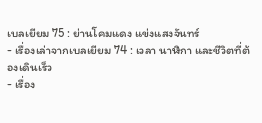เบลเยียม 75 : ย่านโคมแดง แข่งแสงจันทร์
- เรื่องเล่าจากเบลเยียม 74 : เวลา นาฬิกา และชีวิตที่ต้องเดินเร็ว
- เรื่อง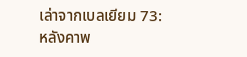เล่าจากเบลเยียม 73: หลังคาพ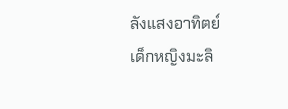ลังแสงอาทิตย์
เด็กหญิงมะลิ